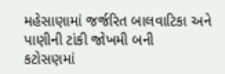મહેસાણામાં જર્જરિત બાલવાટિકા અને પાણીની ટાંકી જોખમી બની
કટોસણમાં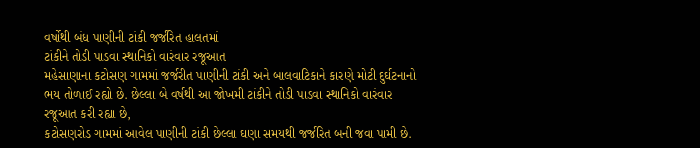વર્ષોથી બંધ પાણીની ટાંકી જર્જરિત હાલતમાં
ટાંકીને તોડી પાડવા સ્થાનિકો વારંવાર રજૂઆત
મહેસાણાના કટોસણ ગામમાં જર્જરીત પાણીની ટાંકી અને બાલવાટિકાને કારણે મોટી દુર્ઘટનાનો ભય તોળાઈ રહ્યો છે. છેલ્લા બે વર્ષથી આ જોખમી ટાંકીને તોડી પાડવા સ્થાનિકો વારંવાર રજૂઆત કરી રહ્યા છે,
કટોસણરોડ ગામમાં આવેલ પાણીની ટાંકી છેલ્લા ઘણા સમયથી જર્જરિત બની જવા પામી છે.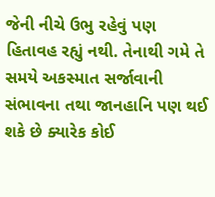જેની નીચે ઉભુ રહેવું પણ હિતાવહ રહ્યું નથી. તેનાથી ગમે તે સમયે અકસ્માત સર્જાવાની સંભાવના તથા જાનહાનિ પણ થઈ શકે છે ક્યારેક કોઈ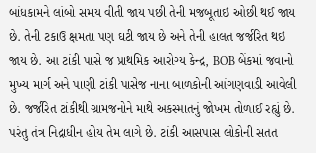બાંધકામને લાંબો સમય વીતી જાય પછી તેની મજબૂતાઇ ઓછી થઈ જાય છે. તેની ટકાઉ ક્ષમતા પણ ઘટી જાય છે અને તેની હાલત જર્જરિત થઇ જાય છે. આ ટાંકી પાસે જ પ્રાથમિક આરોગ્ય કેન્દ્ર, BOB બેંકમાં જવાનો મુખ્ય માર્ગ અને પાણી ટાંકી પાસેજ નાના બાળકોની આંગણવાડી આવેલી છે. જર્જરિત ટાંકીથી ગ્રામજનોને માથે અકસ્માતનું જોખમ તોળાઈ રહ્યું છે.
પરંતુ તંત્ર નિદ્રાધીન હોય તેમ લાગે છે. ટાંકી આસપાસ લોકોની સતત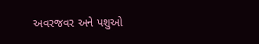અવરજવર અને પશુઓ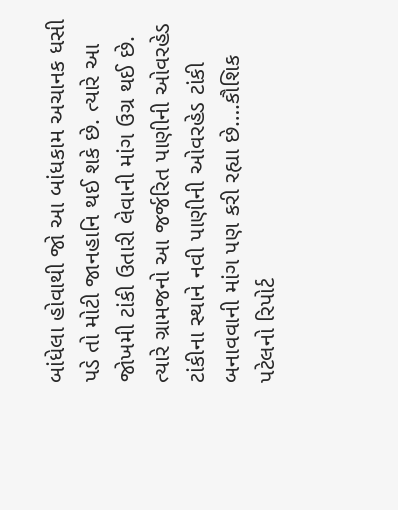બાંધેલા હોવાથી જો આ બાંધકામ અચાનક ધસી પડે તો મોટી જાનહાનિ થઈ શકે છે. ત્યારે આ જોખમી ટાંકી ઉતારી લેવાની માંગ ઉગ્ર થઈ છે. ત્યારે ગ્રામજનો આ જર્જરિત પાણીની ઓવરહેડ ટાંકીના સ્થાને નવી પાણીની ઓવરહેડ ટાંકી બનાવવાની માંગ પણ કરી રહ્યા છે….કૌશિક પટેલનો રિપોર્ટ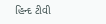હિન્દ ટીવી